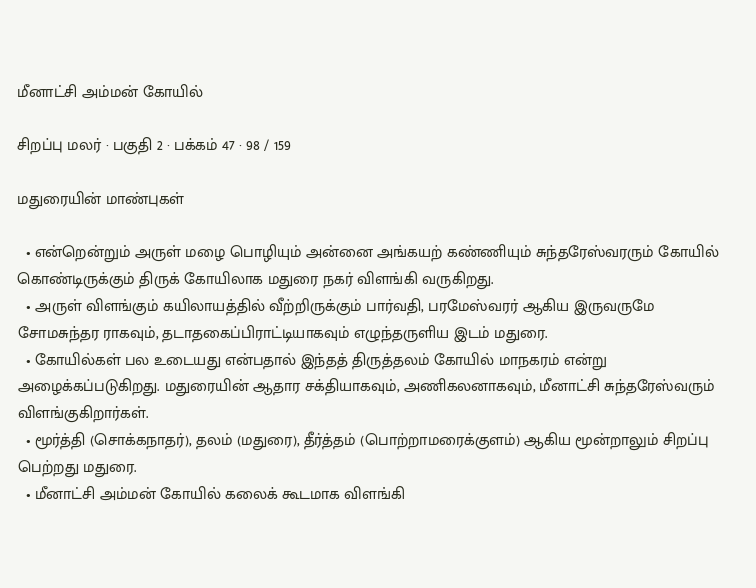மீனாட்சி அம்மன் கோயில்

சிறப்பு மலர் · பகுதி 2 · பக்கம் 47 · 98 / 159

மதுரையின் மாண்புகள்

  • என்றென்றும் அருள் மழை பொழியும் அன்னை அங்கயற் கண்ணியும் சுந்தரேஸ்வரரும் கோயில் கொண்டிருக்கும் திருக் கோயிலாக மதுரை நகர் விளங்கி வருகிறது.
  • அருள் விளங்கும் கயிலாயத்தில் வீற்றிருக்கும் பார்வதி, பரமேஸ்வரர் ஆகிய இருவருமே சோமசுந்தர ராகவும், தடாதகைப்பிராட்டியாகவும் எழுந்தருளிய இடம் மதுரை.
  • கோயில்கள் பல உடையது என்பதால் இந்தத் திருத்தலம் கோயில் மாநகரம் என்று அழைக்கப்படுகிறது. மதுரையின் ஆதார சக்தியாகவும், அணிகலனாகவும், மீனாட்சி சுந்தரேஸ்வரும் விளங்குகிறார்கள்.
  • மூர்த்தி (சொக்கநாதர்), தலம் (மதுரை), தீர்த்தம் (பொற்றாமரைக்குளம்) ஆகிய மூன்றாலும் சிறப்பு பெற்றது மதுரை.
  • மீனாட்சி அம்மன் கோயில் கலைக் கூடமாக விளங்கி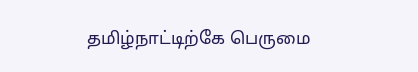தமிழ்நாட்டிற்கே பெருமை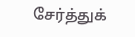சேர்த்துக்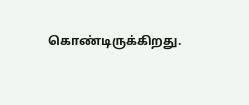கொண்டிருக்கிறது.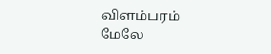விளம்பரம்
மேலே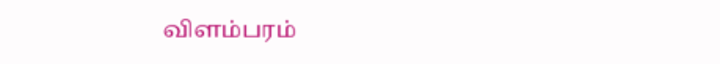விளம்பரம்